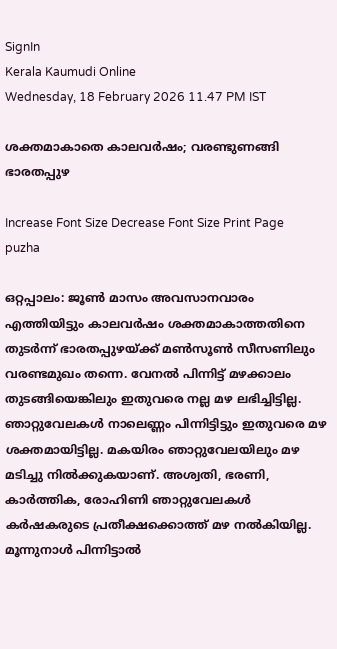SignIn
Kerala Kaumudi Online
Wednesday, 18 February 2026 11.47 PM IST

ശക്തമാകാതെ കാലവർഷം; വരണ്ടുണങ്ങി ഭാരതപ്പുഴ

Increase Font Size Decrease Font Size Print Page
puzha

ഒറ്റപ്പാലം: ജൂൺ മാസം അവസാനവാരം എത്തിയിട്ടും കാലവർഷം ശക്തമാകാത്തതിനെ തുടർന്ന് ഭാരതപ്പുഴയ്ക്ക് മൺസൂൺ സീസണിലും വരണ്ടമുഖം തന്നെ. വേനൽ പിന്നിട്ട് മഴക്കാലം തുടങ്ങിയെങ്കിലും ഇതുവരെ നല്ല മഴ ലഭിച്ചിട്ടില്ല. ഞാറ്റുവേലകൾ നാലെണ്ണം പിന്നിട്ടിട്ടും ഇതുവരെ മഴ ശക്തമായിട്ടില്ല. മകയിരം ഞാറ്റുവേലയിലും മഴ മടിച്ചു നിൽക്കുകയാണ്. അശ്വതി, ഭരണി, കാർത്തിക, രോഹിണി ഞാറ്റുവേലകൾ കർഷകരുടെ പ്രതീക്ഷക്കൊത്ത് മഴ നൽകിയില്ല. മൂന്നുനാൾ പിന്നിട്ടാൽ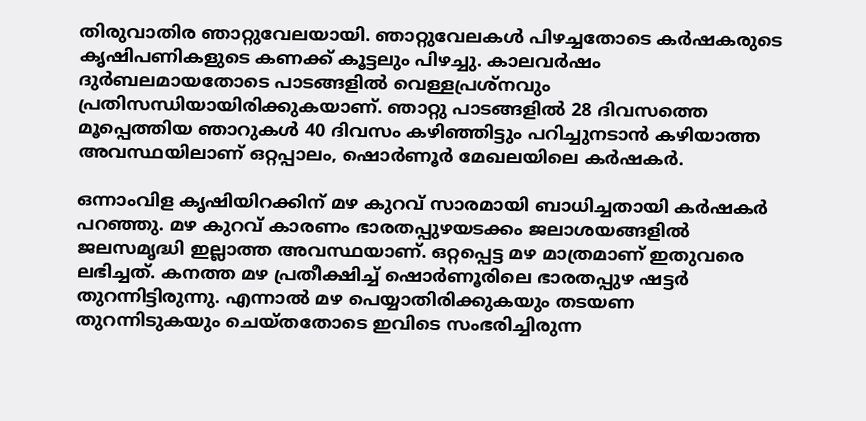തിരുവാതിര ഞാറ്റുവേലയായി. ഞാറ്റുവേലകൾ പിഴച്ചതോടെ കർഷകരുടെ കൃഷിപണികളുടെ കണക്ക് കൂട്ടലും പിഴച്ചു. കാലവർഷം ദുർബലമായതോടെ പാടങ്ങളിൽ വെള്ളപ്രശ്നവും പ്രതിസന്ധിയായിരിക്കുകയാണ്. ഞാറ്റു പാടങ്ങളിൽ 28 ദിവസത്തെ മൂപ്പെത്തിയ ഞാറുകൾ 40 ദിവസം കഴിഞ്ഞിട്ടും പറിച്ചുനടാൻ കഴിയാത്ത അവസ്ഥയിലാണ് ഒറ്റപ്പാലം, ഷൊർണൂർ മേഖലയിലെ കർഷകർ.

ഒന്നാംവിള കൃഷിയിറക്കിന് മഴ കുറവ് സാരമായി ബാധിച്ചതായി കർഷകർ പറഞ്ഞു. മഴ കുറവ് കാരണം ഭാരതപ്പുഴയടക്കം ജലാശയങ്ങളിൽ ജലസമൃദ്ധി ഇല്ലാത്ത അവസ്ഥയാണ്. ഒറ്റപ്പെട്ട മഴ മാത്രമാണ് ഇതുവരെ ലഭിച്ചത്. കനത്ത മഴ പ്രതീക്ഷിച്ച് ഷൊർണൂരിലെ ഭാരതപ്പുഴ ഷട്ടർ തുറന്നിട്ടിരുന്നു. എന്നാൽ മഴ പെയ്യാതിരിക്കുകയും തടയണ തുറന്നിടുകയും ചെയ്തതോടെ ഇവിടെ സംഭരിച്ചിരുന്ന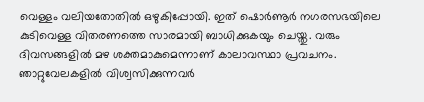വെള്ളം വലിയതോതിൽ ഒഴുകിപ്പോയി. ഇത് ഷൊർണൂർ നഗരസഭയിലെ കുടിവെള്ള വിതരണത്തെ സാരമായി ബാധിക്കുകയും ചെയ്തു. വരും ദിവസങ്ങളിൽ മഴ ശക്തമാകുമെന്നാണ് കാലാവസ്ഥാ പ്രവചനം. ഞാറ്റുവേലകളിൽ വിശ്വസിക്കുന്നവർ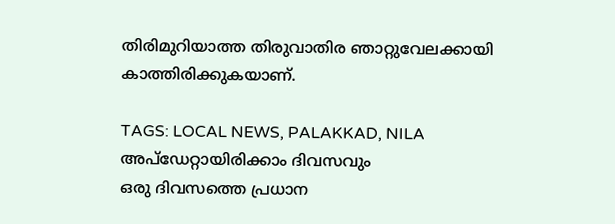തിരിമുറിയാത്ത തിരുവാതിര ഞാറ്റുവേലക്കായി കാത്തിരിക്കുകയാണ്.

TAGS: LOCAL NEWS, PALAKKAD, NILA
അപ്ഡേറ്റായിരിക്കാം ദിവസവും
ഒരു ദിവസത്തെ പ്രധാന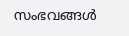സംഭവങ്ങൾ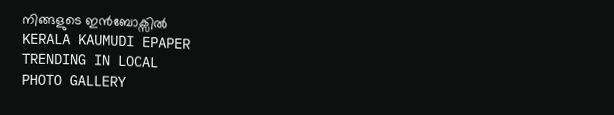നിങ്ങളുടെ ഇൻബോക്സിൽ
KERALA KAUMUDI EPAPER
TRENDING IN LOCAL
PHOTO GALLERY